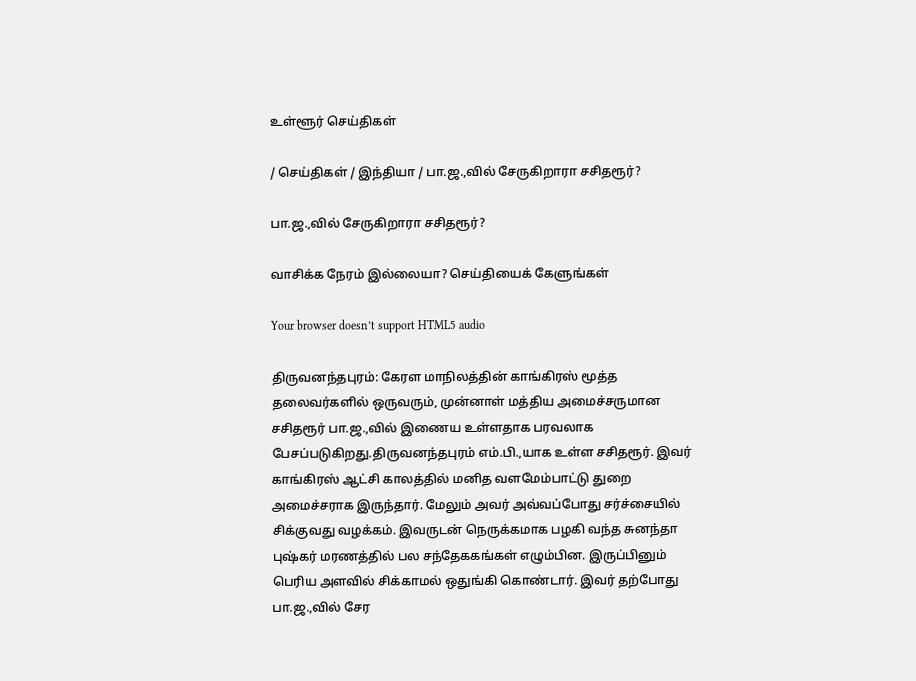உள்ளூர் செய்திகள்

/ செய்திகள் / இந்தியா / பா.ஜ.,வில் சேருகிறாரா சசிதரூர்?

பா.ஜ.,வில் சேருகிறாரா சசிதரூர்?

வாசிக்க நேரம் இல்லையா? செய்தியைக் கேளுங்கள்

Your browser doesn’t support HTML5 audio

திருவனந்தபுரம்: கேரள மாநிலத்தின் காங்கிரஸ் மூத்த தலைவர்களில் ஒருவரும், முன்னாள் மத்திய அமைச்சருமான சசிதரூர் பா.ஜ.,வில் இணைய உள்ளதாக பரவலாக பேசப்படுகிறது.திருவனந்தபுரம் எம்.பி.,யாக உள்ள சசிதரூர். இவர் காங்கிரஸ் ஆட்சி காலத்தில் மனித வளமேம்பாட்டு துறை அமைச்சராக இருந்தார். மேலும் அவர் அவ்வப்போது சர்ச்சையில் சிக்குவது வழக்கம். இவருடன் நெருக்கமாக பழகி வந்த சுனந்தா புஷ்கர் மரணத்தில் பல சந்தேககங்கள் எழும்பின. இருப்பினும் பெரிய அளவில் சிக்காமல் ஒதுங்கி கொண்டார். இவர் தற்போது பா.ஜ.,வில் சேர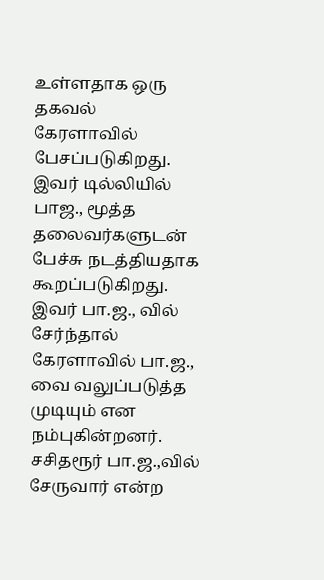உள்ளதாக ஒரு தகவல் கேரளாவில் பேசப்படுகிறது. இவர் டில்லியில் பாஜ., மூத்த தலைவர்களுடன் பேச்சு நடத்தியதாக கூறப்படுகிறது. இவர் பா.ஜ., வில் சேர்ந்தால் கேரளாவில் பா.ஜ., வை வலுப்படுத்த முடியும் என நம்புகின்றனர். சசிதரூர் பா.ஜ.,வில் சேருவார் என்ற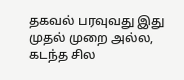தகவல் பரவுவது இது முதல் முறை அல்ல, கடந்த சில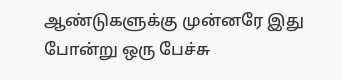ஆண்டுகளுக்கு முன்னரே இது போன்று ஒரு பேச்சு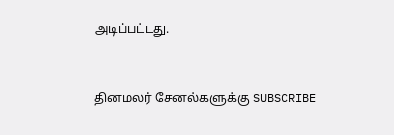அடிப்பட்டது.


தினமலர் சேனல்களுக்கு SUBSCRIBE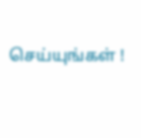செய்யுங்கள் !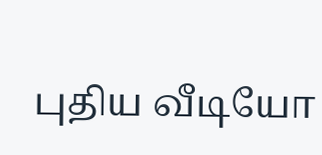புதிய வீடியோ